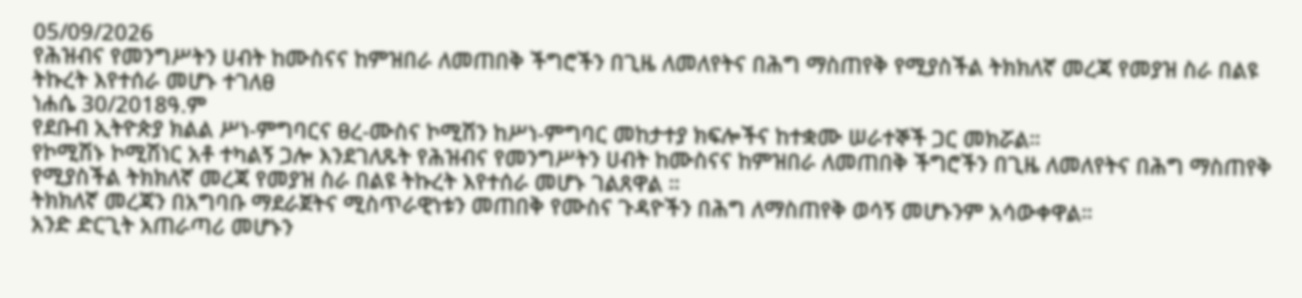05/09/2026
የሕዝብና የመንግሥትን ሀብት ከሙስናና ከምዝበራ ለመጠበቅ ችግሮችን በጊዜ ለመለየትና በሕግ ማስጠየቅ የሚያስችል ትክክለኛ መረጃ የመያዝ ስራ በልዩ ትኩረት እየተሰራ መሆኑ ተገለፀ
ነሐሴ 30/2018ዓ.ም
የደቡብ ኢትዮጵያ ክልል ሥነ-ምግባርና ፀረ-ሙስና ኮሚሽን ከሥነ-ምግባር መከታተያ ክፍሎችና ከተቋሙ ሠራተኞች ጋር መክሯል።
የኮሚሽኑ ኮሚሽነር አቶ ተካልኝ ጋሎ እንደገለጹት የሕዝብና የመንግሥትን ሀብት ከሙስናና ከምዝበራ ለመጠበቅ ችግሮችን በጊዜ ለመለየትና በሕግ ማስጠየቅ የሚያስችል ትክክለኛ መረጃ የመያዝ ስራ በልዩ ትኩረት እየተሰራ መሆኑ ገልጸዋል ።
ትክክለኛ መረጃን በአግባቡ ማደራጀትና ሚስጥራዊነቱን መጠበቅ የሙስና ጉዳዮችን በሕግ ለማስጠየቅ ወሳኝ መሆኑንም አሳውቀዋል።
አንድ ድርጊት አጠራጣሪ መሆኑን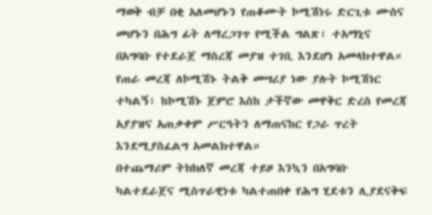ማወቅ ብቻ በቂ አለመሆኑን የጠቆሙት ኮሚሽነሩ ድርጊቱ ሙስና መሆኑን በሕግ ፊት ለማረጋገጥ የሚችል ግልጽ፣ ተአማኒና በአግባቡ የተደራጀ ማስረጃ መያዝ ተገቢ እንደሆነ አመላክተዋል።
የጠራ መረጃ ለኮሚሽኑ ትልቅ መሣሪያ ነው ያሉት ኮሚሽነር ተካልኝ፣ ከኮሚሽኑ ጀምሮ እስከ ታችኛው መዋቅር ድረስ የመረጃ አያያዝና አጠቃቀም ሥርዓትን ለማጠናከር የጋራ ጥረት እንደሚያስፈልግ አመልክተዋል።
በተጨማሪም ትክክለኛ መረጃ ተይዞ እንኳን በአግባቡ ካልተደራጀና ሚስጥራዊነቱ ካልተጠበቀ የሕግ ሂደቱን ሊያደናቅፍ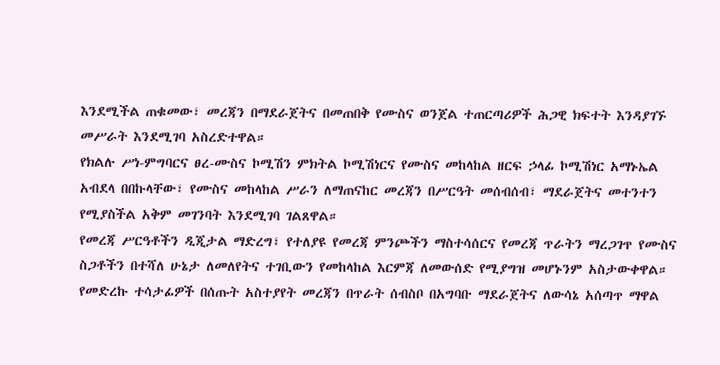እንደሚችል ጠቁመው፣ መረጃን በማደራጀትና በመጠበቅ የሙስና ወንጀል ተጠርጣሪዎች ሕጋዊ ክፍተት እንዳያገኙ መሥራት እንደሚገባ አስረድተዋል።
የክልሉ ሥነ-ምግባርና ፀረ-ሙስና ኮሚሽን ምክትል ኮሚሽነርና የሙስና መከላከል ዘርፍ ኃላፊ ኮሚሽነር አማኑኤል አብደላ በበኩላቸው፣ የሙስና መከላከል ሥራን ለማጠናከር መረጃን በሥርዓት መሰብሰብ፣ ማደራጀትና መተንተን የሚያስችል አቅም መገንባት እንደሚገባ ገልጸዋል።
የመረጃ ሥርዓቶችን ዲጂታል ማድረግ፣ የተለያዩ የመረጃ ምንጮችን ማስተሳሰርና የመረጃ ጥራትን ማረጋገጥ የሙስና ስጋቶችን በተሻለ ሁኔታ ለመለየትና ተገቢውን የመከላከል እርምጃ ለመውሰድ የሚያግዝ መሆኑንም አስታውቀዋል።
የመድረኩ ተሳታፊዎች በሰጡት አስተያየት መረጃን በጥራት ሰብስቦ በአግባቡ ማደራጀትና ለውሳኔ አሰጣጥ ማዋል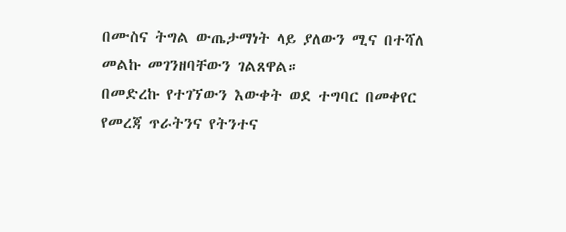በሙስና ትግል ውጤታማነት ላይ ያለውን ሚና በተሻለ መልኩ መገንዘባቸውን ገልጸዋል።
በመድረኩ የተገኘውን እውቀት ወደ ተግባር በመቀየር የመረጃ ጥራትንና የትንተና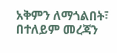አቅምን ለማጎልበት፣ በተለይም መረጃን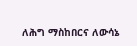ለሕግ ማስከበርና ለውሳኔ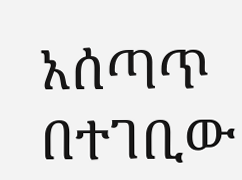አሰጣጥ በተገቢው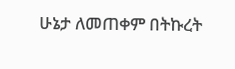ሁኔታ ለመጠቀም በትኩረት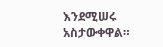እንደሚሠሩ አስታውቀዋል።